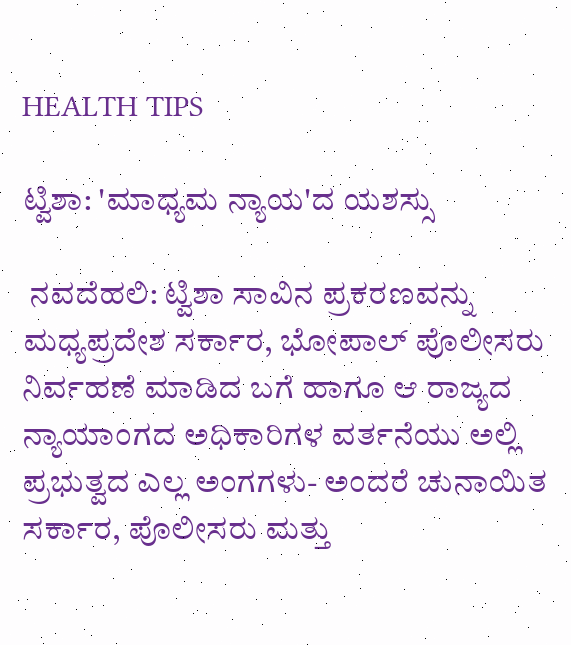HEALTH TIPS

ಟ್ವಿಶಾ: 'ಮಾಧ್ಯಮ ನ್ಯಾಯ'ದ ಯಶಸ್ಸು

 ನವದೆಹಲಿ: ಟ್ವಿಶಾ ಸಾವಿನ ಪ್ರಕರಣವನ್ನು ಮಧ್ಯಪ್ರದೇಶ ಸರ್ಕಾರ, ಭೋಪಾಲ್ ಪೊಲೀಸರು ನಿರ್ವಹಣೆ ಮಾಡಿದ ಬಗೆ ಹಾಗೂ ಆ ರಾಜ್ಯದ ನ್ಯಾಯಾಂಗದ ಅಧಿಕಾರಿಗಳ ವರ್ತನೆಯು ಅಲ್ಲಿ ಪ್ರಭುತ್ವದ ಎಲ್ಲ ಅಂಗಗಳು- ಅಂದರೆ ಚುನಾಯಿತ ಸರ್ಕಾರ, ಪೊಲೀಸರು ಮತ್ತು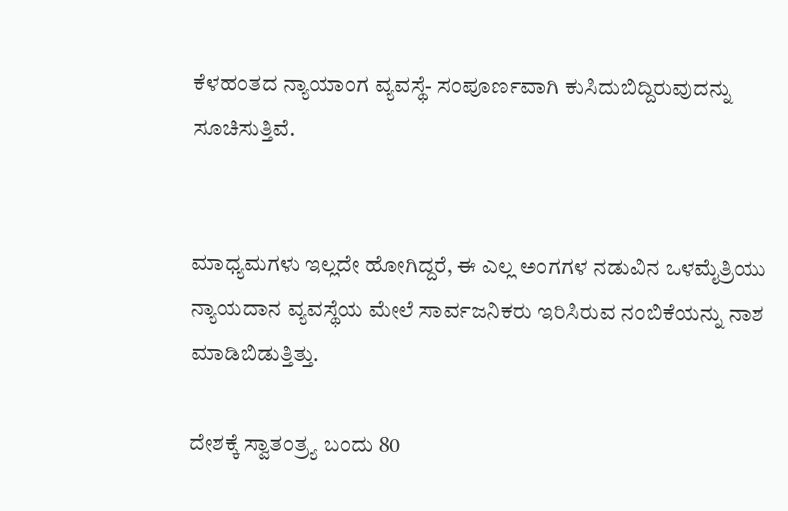ಕೆಳಹಂತದ ನ್ಯಾಯಾಂಗ ವ್ಯವಸ್ಥೆ- ಸಂಪೂರ್ಣವಾಗಿ ಕುಸಿದುಬಿದ್ದಿರುವುದನ್ನು ಸೂಚಿಸುತ್ತಿವೆ.


ಮಾಧ್ಯಮಗಳು ಇಲ್ಲದೇ ಹೋಗಿದ್ದರೆ, ಈ ಎಲ್ಲ ಅಂಗಗಳ ನಡುವಿನ ಒಳಮೈತ್ರಿಯು ನ್ಯಾಯದಾನ ವ್ಯವಸ್ಥೆಯ ಮೇಲೆ ಸಾರ್ವಜನಿಕರು ಇರಿಸಿರುವ ನಂಬಿಕೆಯನ್ನು ನಾಶ ಮಾಡಿಬಿಡುತ್ತಿತ್ತು.

ದೇಶಕ್ಕೆ ಸ್ವಾತಂತ್ರ್ಯ ಬಂದು 80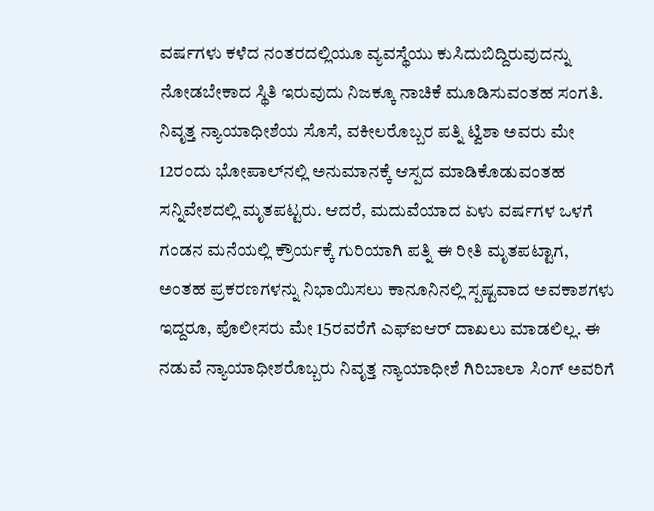ವರ್ಷಗಳು ಕಳೆದ ನಂತರದಲ್ಲಿಯೂ ವ್ಯವಸ್ಥೆಯು ಕುಸಿದುಬಿದ್ದಿರುವುದನ್ನು ನೋಡಬೇಕಾದ ಸ್ಥಿತಿ ಇರುವುದು ನಿಜಕ್ಕೂ ನಾಚಿಕೆ ಮೂಡಿಸುವಂತಹ ಸಂಗತಿ. ನಿವೃತ್ತ ನ್ಯಾಯಾಧೀಶೆಯ ಸೊಸೆ, ವಕೀಲರೊಬ್ಬರ ಪತ್ನಿ ಟ್ವಿಶಾ ಅವರು ಮೇ 12ರಂದು ಭೋಪಾಲ್‌ನಲ್ಲಿ ಅನುಮಾನಕ್ಕೆ ಆಸ್ಪದ ಮಾಡಿಕೊಡುವಂತಹ ಸನ್ನಿವೇಶದಲ್ಲಿ ಮೃತಪಟ್ಟರು. ಆದರೆ, ಮದುವೆಯಾದ ಏಳು ವರ್ಷಗಳ ಒಳಗೆ ಗಂಡನ ಮನೆಯಲ್ಲಿ ಕ್ರೌರ್ಯಕ್ಕೆ ಗುರಿಯಾಗಿ ಪತ್ನಿ ಈ ರೀತಿ ಮೃತಪಟ್ಟಾಗ, ಅಂತಹ ಪ್ರಕರಣಗಳನ್ನು ನಿಭಾಯಿಸಲು ಕಾನೂನಿನಲ್ಲಿ ಸ್ಪಷ್ಟವಾದ ಅವಕಾಶಗಳು ಇದ್ದರೂ, ಪೊಲೀಸರು ಮೇ 15ರವರೆಗೆ ಎಫ್‌ಐಆರ್‌ ದಾಖಲು ಮಾಡಲಿಲ್ಲ. ಈ ನಡುವೆ ನ್ಯಾಯಾಧೀಶರೊಬ್ಬರು ನಿವೃತ್ತ ನ್ಯಾಯಾಧೀಶೆ ಗಿರಿಬಾಲಾ ಸಿಂಗ್ ಅವರಿಗೆ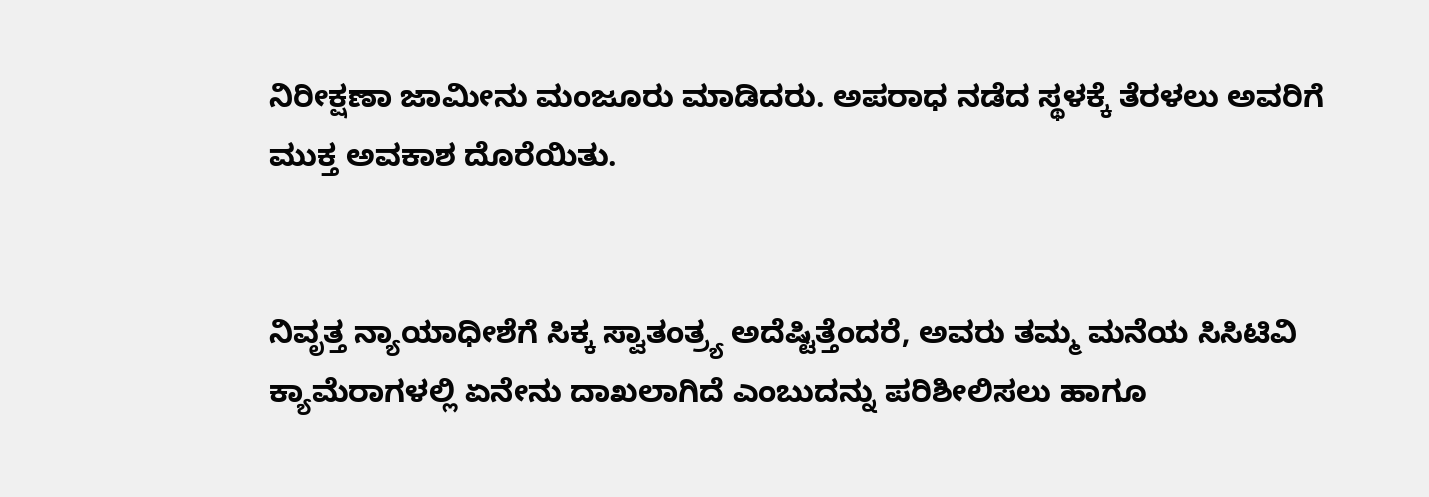ನಿರೀಕ್ಷಣಾ ಜಾಮೀನು ಮಂಜೂರು ಮಾಡಿದರು. ಅಪರಾಧ ನಡೆದ ಸ್ಥಳಕ್ಕೆ ತೆರಳಲು ಅವರಿಗೆ ಮುಕ್ತ ಅವಕಾಶ ದೊರೆಯಿತು.


ನಿವೃತ್ತ ನ್ಯಾಯಾಧೀಶೆಗೆ ಸಿಕ್ಕ ಸ್ವಾತಂತ್ರ್ಯ ಅದೆಷ್ಟಿತ್ತೆಂದರೆ, ಅವರು ತಮ್ಮ ಮನೆಯ ಸಿಸಿಟಿವಿ ಕ್ಯಾಮೆರಾಗಳಲ್ಲಿ ಏನೇನು ದಾಖಲಾಗಿದೆ ಎಂಬುದನ್ನು ಪರಿಶೀಲಿಸಲು ಹಾಗೂ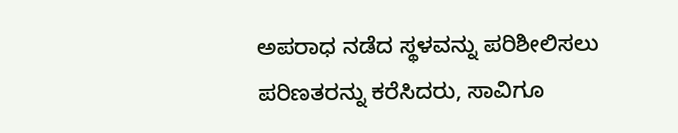ಅಪರಾಧ ನಡೆದ ಸ್ಥಳವನ್ನು ಪರಿಶೀಲಿಸಲು ಪರಿಣತರನ್ನು ಕರೆಸಿದರು, ಸಾವಿಗೂ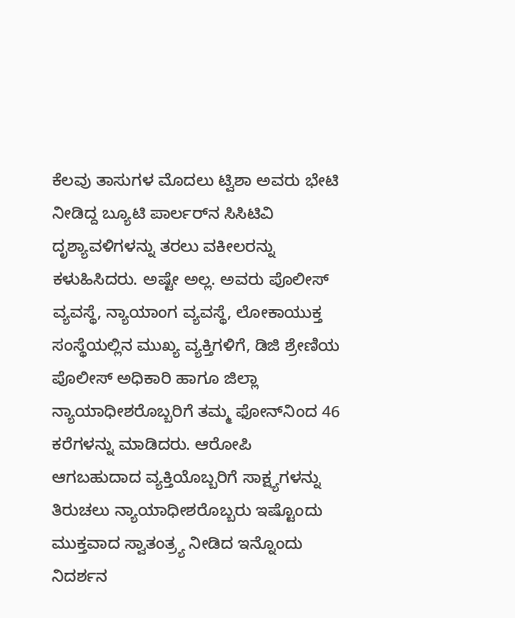ಕೆಲವು ತಾಸುಗಳ ಮೊದಲು ಟ್ವಿಶಾ ಅವರು ಭೇಟಿ ನೀಡಿದ್ದ ಬ್ಯೂಟಿ ಪಾರ್ಲರ್‌ನ ಸಿಸಿಟಿವಿ ದೃಶ್ಯಾವಳಿಗಳನ್ನು ತರಲು ವಕೀಲರನ್ನು ಕಳುಹಿಸಿದರು. ಅಷ್ಟೇ ಅಲ್ಲ. ಅವರು ಪೊಲೀಸ್‌ ವ್ಯವಸ್ಥೆ, ನ್ಯಾಯಾಂಗ ವ್ಯವಸ್ಥೆ, ಲೋಕಾಯುಕ್ತ ಸಂಸ್ಥೆಯಲ್ಲಿನ ಮುಖ್ಯ ವ್ಯಕ್ತಿಗಳಿಗೆ, ಡಿಜಿ ಶ್ರೇಣಿಯ ಪೊಲೀಸ್ ಅಧಿಕಾರಿ ಹಾಗೂ ಜಿಲ್ಲಾ ನ್ಯಾಯಾಧೀಶರೊಬ್ಬರಿಗೆ ತಮ್ಮ ಫೋನ್‌ನಿಂದ 46 ಕರೆಗಳನ್ನು ಮಾಡಿದರು. ಆರೋಪಿ ಆಗಬಹುದಾದ ವ್ಯಕ್ತಿಯೊಬ್ಬರಿಗೆ ಸಾಕ್ಷ್ಯಗಳನ್ನು ತಿರುಚಲು ನ್ಯಾಯಾಧೀಶರೊಬ್ಬರು ಇಷ್ಟೊಂದು ಮುಕ್ತವಾದ ಸ್ವಾತಂತ್ರ್ಯ ನೀಡಿದ ಇನ್ನೊಂದು ನಿದರ್ಶನ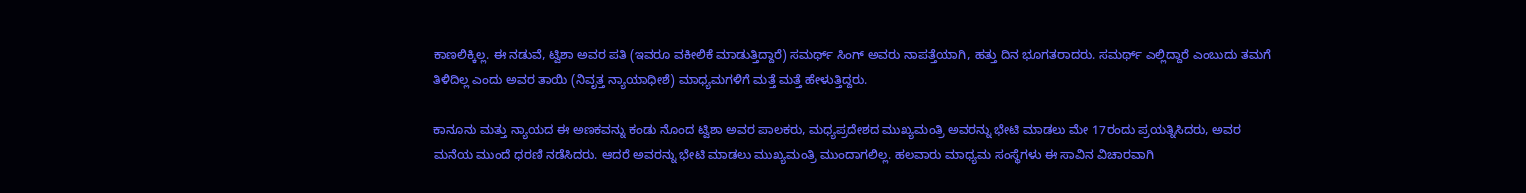ಕಾಣಲಿಕ್ಕಿಲ್ಲ. ಈ ನಡುವೆ, ಟ್ವಿಶಾ ಅವರ ಪತಿ (ಇವರೂ ವಕೀಲಿಕೆ ಮಾಡುತ್ತಿದ್ದಾರೆ) ಸಮರ್ಥ್ ಸಿಂಗ್ ಅವರು ನಾಪತ್ತೆಯಾಗಿ, ಹತ್ತು ದಿನ ಭೂಗತರಾದರು. ಸಮರ್ಥ್ ಎಲ್ಲಿದ್ದಾರೆ ಎಂಬುದು ತಮಗೆ ತಿಳಿದಿಲ್ಲ ಎಂದು ಅವರ ತಾಯಿ (ನಿವೃತ್ತ ನ್ಯಾಯಾಧೀಶೆ) ಮಾಧ್ಯಮಗಳಿಗೆ ಮತ್ತೆ ಮತ್ತೆ ಹೇಳುತ್ತಿದ್ದರು.

ಕಾನೂನು ಮತ್ತು ನ್ಯಾಯದ ಈ ಅಣಕವನ್ನು ಕಂಡು ನೊಂದ ಟ್ವಿಶಾ ಅವರ ಪಾಲಕರು, ಮಧ್ಯಪ್ರದೇಶದ ಮುಖ್ಯಮಂತ್ರಿ ಅವರನ್ನು ಭೇಟಿ ಮಾಡಲು ಮೇ 17ರಂದು ಪ್ರಯತ್ನಿಸಿದರು, ಅವರ ಮನೆಯ ಮುಂದೆ ಧರಣಿ ನಡೆಸಿದರು. ಆದರೆ ಅವರನ್ನು ಭೇಟಿ ಮಾಡಲು ಮುಖ್ಯಮಂತ್ರಿ ಮುಂದಾಗಲಿಲ್ಲ. ಹಲವಾರು ಮಾಧ್ಯಮ ಸಂಸ್ಥೆಗಳು ಈ ಸಾವಿನ ವಿಚಾರವಾಗಿ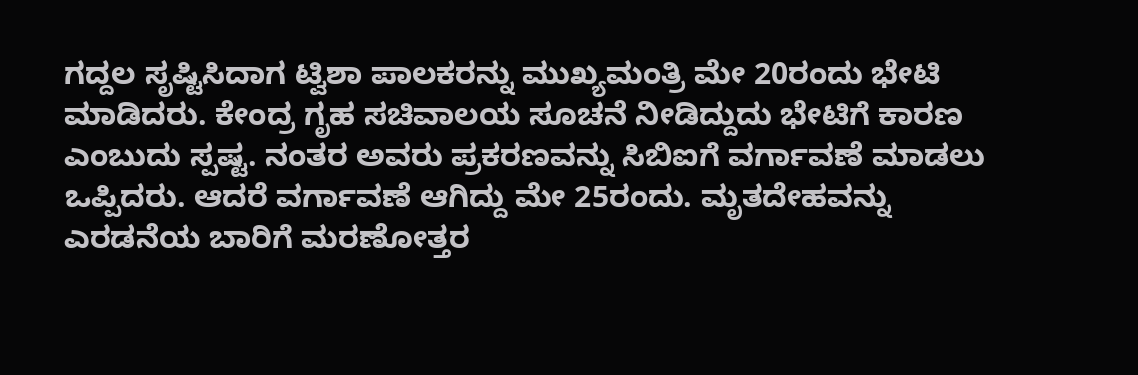ಗದ್ದಲ ಸೃಷ್ಟಿಸಿದಾಗ ಟ್ವಿಶಾ ಪಾಲಕರನ್ನು ಮುಖ್ಯಮಂತ್ರಿ ಮೇ 20ರಂದು ಭೇಟಿ ಮಾಡಿದರು. ಕೇಂದ್ರ ಗೃಹ ಸಚಿವಾಲಯ ಸೂಚನೆ ನೀಡಿದ್ದುದು ಭೇಟಿಗೆ ಕಾರಣ ಎಂಬುದು ಸ್ಪಷ್ಟ. ನಂತರ ಅವರು ಪ್ರಕರಣವನ್ನು ಸಿಬಿಐಗೆ ವರ್ಗಾವಣೆ ಮಾಡಲು ಒಪ್ಪಿದರು. ಆದರೆ ವರ್ಗಾವಣೆ ಆಗಿದ್ದು ಮೇ 25ರಂದು. ಮೃತದೇಹವನ್ನು ಎರಡನೆಯ ಬಾರಿಗೆ ಮರಣೋತ್ತರ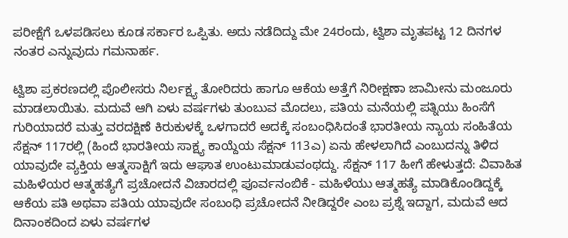ಪರೀಕ್ಷೆಗೆ ಒಳಪಡಿಸಲು ಕೂಡ ಸರ್ಕಾರ ಒಪ್ಪಿತು. ಅದು ನಡೆದಿದ್ದು ಮೇ 24ರಂದು, ಟ್ವಿಶಾ ಮೃತಪಟ್ಟ 12 ದಿನಗಳ ನಂತರ ಎನ್ನುವುದು ಗಮನಾರ್ಹ.

ಟ್ವಿಶಾ ಪ್ರಕರಣದಲ್ಲಿ ಪೊಲೀಸರು ನಿರ್ಲಕ್ಷ್ಯ ತೋರಿದರು ಹಾಗೂ ಆಕೆಯ ಅತ್ತೆಗೆ ನಿರೀಕ್ಷಣಾ ಜಾಮೀನು ಮಂಜೂರು ಮಾಡಲಾಯಿತು. ಮದುವೆ ಆಗಿ ಏಳು ವರ್ಷಗಳು ತುಂಬುವ ಮೊದಲು, ಪತಿಯ ಮನೆಯಲ್ಲಿ ಪತ್ನಿಯು ಹಿಂಸೆಗೆ ಗುರಿಯಾದರೆ ಮತ್ತು ವರದಕ್ಷಿಣೆ ಕಿರುಕುಳಕ್ಕೆ ಒಳಗಾದರೆ ಅದಕ್ಕೆ ಸಂಬಂಧಿಸಿದಂತೆ ಭಾರತೀಯ ನ್ಯಾಯ ಸಂಹಿತೆಯ ಸೆಕ್ಷನ್‌ 117ರಲ್ಲಿ (ಹಿಂದೆ ಭಾರತೀಯ ಸಾಕ್ಷ್ಯ ಕಾಯ್ದೆಯ ಸೆಕ್ಷನ್ 113ಎ) ಏನು ಹೇಳಲಾಗಿದೆ ಎಂಬುದನ್ನು ತಿಳಿದ ಯಾವುದೇ ವ್ಯಕ್ತಿಯ ಆತ್ಮಸಾಕ್ಷಿಗೆ ಇದು ಆಘಾತ ಉಂಟುಮಾಡುವಂಥದ್ದು. ಸೆಕ್ಷನ್ 117 ಹೀಗೆ ಹೇಳುತ್ತದೆ: ವಿವಾಹಿತ ಮಹಿಳೆಯರ ಆತ್ಮಹತ್ಯೆಗೆ ಪ್ರಚೋದನೆ ವಿಚಾರದಲ್ಲಿ ಪೂರ್ವನಂಬಿಕೆ - ಮಹಿಳೆಯು ಆತ್ಮಹತ್ಯೆ ಮಾಡಿಕೊಂಡಿದ್ದಕ್ಕೆ ಆಕೆಯ ಪತಿ ಅಥವಾ ಪತಿಯ ಯಾವುದೇ ಸಂಬಂಧಿ ಪ್ರಚೋದನೆ ನೀಡಿದ್ದರೇ ಎಂಬ ಪ್ರಶ್ನೆ ಇದ್ದಾಗ, ಮದುವೆ ಆದ ದಿನಾಂಕದಿಂದ ಏಳು ವರ್ಷಗಳ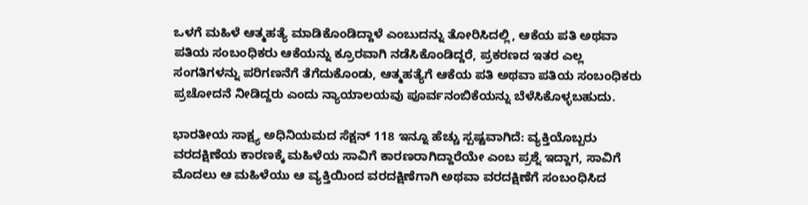ಒಳಗೆ ಮಹಿಳೆ ಆತ್ಮಹತ್ಯೆ ಮಾಡಿಕೊಂಡಿದ್ದಾಳೆ ಎಂಬುದನ್ನು ತೋರಿಸಿದಲ್ಲಿ, ಆಕೆಯ ಪತಿ ಅಥವಾ ಪತಿಯ ಸಂಬಂಧಿಕರು ಆಕೆಯನ್ನು ಕ್ರೂರವಾಗಿ ನಡೆಸಿಕೊಂಡಿದ್ದರೆ, ಪ್ರಕರಣದ ಇತರ ಎಲ್ಲ ಸಂಗತಿಗಳನ್ನು ಪರಿಗಣನೆಗೆ ತೆಗೆದುಕೊಂಡು, ಆತ್ಮಹತ್ಯೆಗೆ ಆಕೆಯ ಪತಿ ಅಥವಾ ಪತಿಯ ಸಂಬಂಧಿಕರು ಪ್ರಚೋದನೆ ನೀಡಿದ್ದರು ಎಂದು ನ್ಯಾಯಾಲಯವು ಪೂರ್ವನಂಬಿಕೆಯನ್ನು ಬೆಳೆಸಿಕೊಳ್ಳಬಹುದು.

ಭಾರತೀಯ ಸಾಕ್ಷ್ಯ ಅಧಿನಿಯಮದ ಸೆಕ್ಷನ್‌ 118 ಇನ್ನೂ ಹೆಚ್ಚು ಸ್ಪಷ್ಟವಾಗಿದೆ: ವ್ಯಕ್ತಿಯೊಬ್ಬರು ವರದಕ್ಷಿಣೆಯ ಕಾರಣಕ್ಕೆ ಮಹಿಳೆಯ ಸಾವಿಗೆ ಕಾರಣರಾಗಿದ್ದಾರೆಯೇ ಎಂಬ ಪ್ರಶ್ನೆ ಇದ್ದಾಗ, ಸಾವಿಗೆ ಮೊದಲು ಆ ಮಹಿಳೆಯು ಆ ವ್ಯಕ್ತಿಯಿಂದ ವರದಕ್ಷಿಣೆಗಾಗಿ ಅಥವಾ ವರದಕ್ಷಿಣೆಗೆ ಸಂಬಂಧಿಸಿದ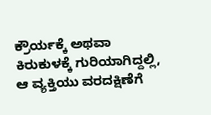ಕ್ರೌರ್ಯಕ್ಕೆ ಅಥವಾ ಕಿರುಕುಳಕ್ಕೆ ಗುರಿಯಾಗಿದ್ದಲ್ಲಿ, ಆ ವ್ಯಕ್ತಿಯು ವರದಕ್ಷಿಣೆಗೆ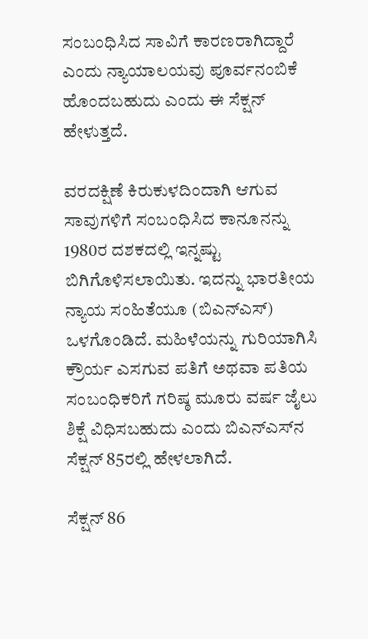ಸಂಬಂಧಿಸಿದ ಸಾವಿಗೆ ಕಾರಣರಾಗಿದ್ದಾರೆ ಎಂದು ನ್ಯಾಯಾಲಯವು ಪೂರ್ವನಂಬಿಕೆ ಹೊಂದಬಹುದು ಎಂದು ಈ ಸೆಕ್ಷನ್ ಹೇಳುತ್ತದೆ.

ವರದಕ್ಷಿಣೆ ಕಿರುಕುಳದಿಂದಾಗಿ ಆಗುವ ಸಾವುಗಳಿಗೆ ಸಂಬಂಧಿಸಿದ ಕಾನೂನನ್ನು 1980ರ ದಶಕದಲ್ಲಿ ಇನ್ನಷ್ಟು ಬಿಗಿಗೊಳಿಸಲಾಯಿತು. ಇದನ್ನು ಭಾರತೀಯ ನ್ಯಾಯ ಸಂಹಿತೆಯೂ (ಬಿಎನ್‌ಎಸ್‌) ಒಳಗೊಂಡಿದೆ. ಮಹಿಳೆಯನ್ನು ಗುರಿಯಾಗಿಸಿ ಕ್ರೌರ್ಯ ಎಸಗುವ ಪತಿಗೆ ಅಥವಾ ಪತಿಯ ಸಂಬಂಧಿಕರಿಗೆ ಗರಿಷ್ಠ ಮೂರು ವರ್ಷ ಜೈಲು ಶಿಕ್ಷೆ ವಿಧಿಸಬಹುದು ಎಂದು ಬಿಎನ್‌ಎಸ್‌ನ ಸೆಕ್ಷನ್‌ 85ರಲ್ಲಿ ಹೇಳಲಾಗಿದೆ.

ಸೆಕ್ಷನ್‌ 86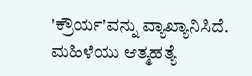'ಕ್ರೌರ್ಯ'ವನ್ನು ವ್ಯಾಖ್ಯಾನಿಸಿದೆ. ಮಹಿಳೆಯು ಆತ್ಮಹತ್ಯೆ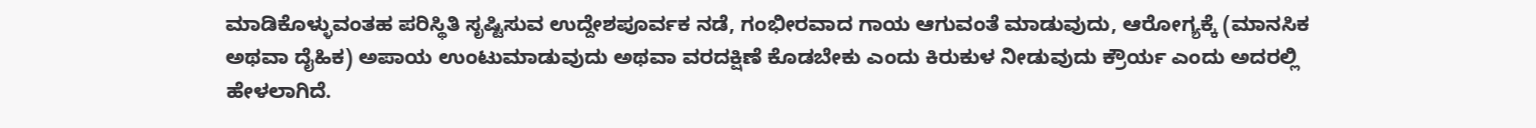ಮಾಡಿಕೊಳ್ಳುವಂತಹ ಪರಿಸ್ಥಿತಿ ಸೃಷ್ಟಿಸುವ ಉದ್ದೇಶಪೂರ್ವಕ ನಡೆ, ಗಂಭೀರವಾದ ಗಾಯ ಆಗುವಂತೆ ಮಾಡುವುದು, ಆರೋಗ್ಯಕ್ಕೆ (ಮಾನಸಿಕ ಅಥವಾ ದೈಹಿಕ) ಅಪಾಯ ಉಂಟುಮಾಡುವುದು ಅಥವಾ ವರದಕ್ಷಿಣೆ ಕೊಡಬೇಕು ಎಂದು ಕಿರುಕುಳ ನೀಡುವುದು ಕ್ರೌರ್ಯ ಎಂದು ಅದರಲ್ಲಿ ಹೇಳಲಾಗಿದೆ.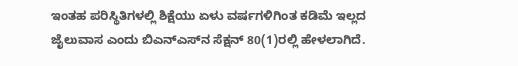ಇಂತಹ ಪರಿಸ್ಥಿತಿಗಳಲ್ಲಿ ಶಿಕ್ಷೆಯು ಏಳು ವರ್ಷಗಳಿಗಿಂತ ಕಡಿಮೆ ಇಲ್ಲದ ಜೈಲುವಾಸ ಎಂದು ಬಿಎನ್‌ಎಸ್‌ನ ಸೆಕ್ಷನ್‌ 80(1)ರಲ್ಲಿ ಹೇಳಲಾಗಿದೆ.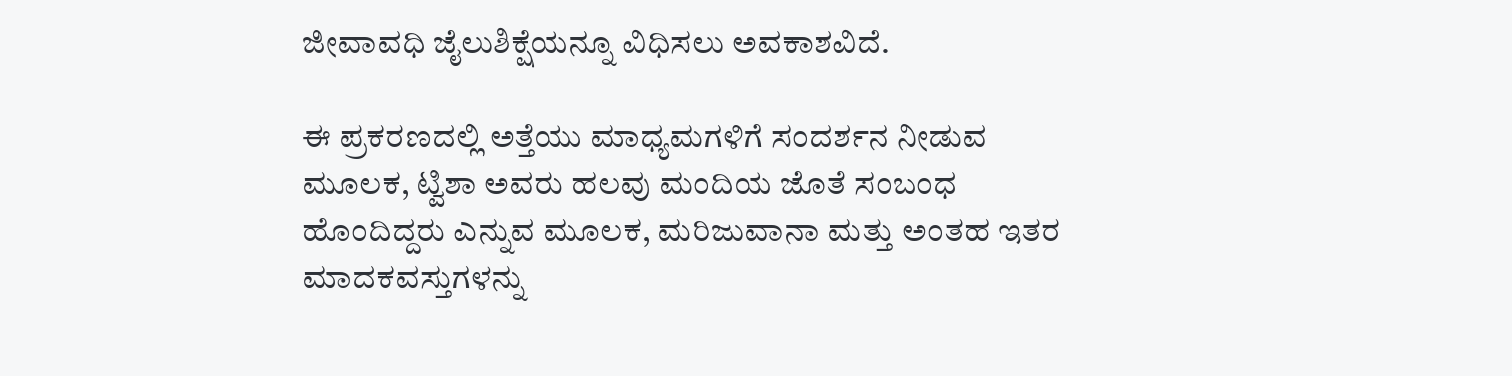ಜೀವಾವಧಿ ಜೈಲುಶಿಕ್ಷೆಯನ್ನೂ ವಿಧಿಸಲು ಅವಕಾಶವಿದೆ.

ಈ ಪ್ರಕರಣದಲ್ಲಿ ಅತ್ತೆಯು ಮಾಧ್ಯಮಗಳಿಗೆ ಸಂದರ್ಶನ ನೀಡುವ ಮೂಲಕ, ಟ್ವಿಶಾ ಅವರು ಹಲವು ಮಂದಿಯ ಜೊತೆ ಸಂಬಂಧ ಹೊಂದಿದ್ದರು ಎನ್ನುವ ಮೂಲಕ, ಮರಿಜುವಾನಾ ಮತ್ತು ಅಂತಹ ಇತರ ಮಾದಕವಸ್ತುಗಳನ್ನು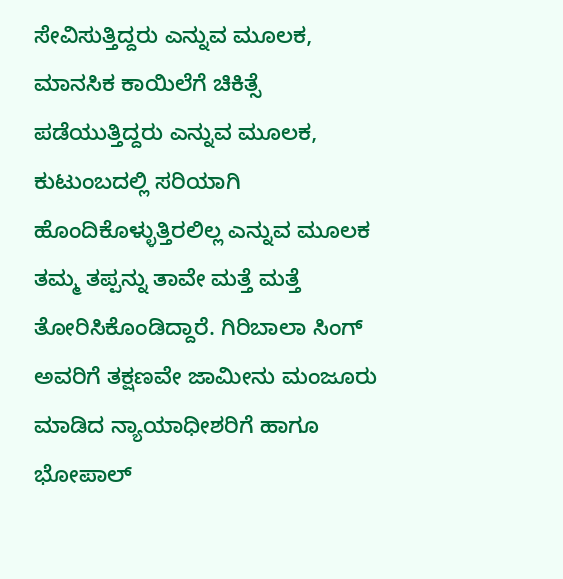ಸೇವಿಸುತ್ತಿದ್ದರು ಎನ್ನುವ ಮೂಲಕ, ಮಾನಸಿಕ ಕಾಯಿಲೆಗೆ ಚಿಕಿತ್ಸೆ ಪಡೆಯುತ್ತಿದ್ದರು ಎನ್ನುವ ಮೂಲಕ, ಕುಟುಂಬದಲ್ಲಿ ಸರಿಯಾಗಿ ಹೊಂದಿಕೊಳ್ಳುತ್ತಿರಲಿಲ್ಲ ಎನ್ನುವ ಮೂಲಕ ತಮ್ಮ ತಪ್ಪನ್ನು ತಾವೇ ಮತ್ತೆ ಮತ್ತೆ ತೋರಿಸಿಕೊಂಡಿದ್ದಾರೆ. ಗಿರಿಬಾಲಾ ಸಿಂಗ್ ಅವರಿಗೆ ತಕ್ಷಣವೇ ಜಾಮೀನು ಮಂಜೂರು ಮಾಡಿದ ನ್ಯಾಯಾಧೀಶರಿಗೆ ಹಾಗೂ ಭೋಪಾಲ್‌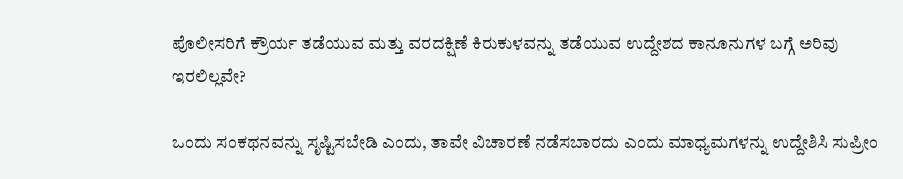ಪೊಲೀಸರಿಗೆ ಕ್ರೌರ್ಯ ತಡೆಯುವ ಮತ್ತು ವರದಕ್ಷಿಣೆ ಕಿರುಕುಳವನ್ನು ತಡೆಯುವ ಉದ್ದೇಶದ ಕಾನೂನುಗಳ ಬಗ್ಗೆ ಅರಿವು ಇರಲಿಲ್ಲವೇ?

ಒಂದು ಸಂಕಥನವನ್ನು ಸೃಷ್ಟಿಸಬೇಡಿ ಎಂದು, ತಾವೇ ವಿಚಾರಣೆ ನಡೆಸಬಾರದು ಎಂದು ಮಾಧ್ಯಮಗಳನ್ನು ಉದ್ದೇಶಿಸಿ ಸುಪ್ರೀಂ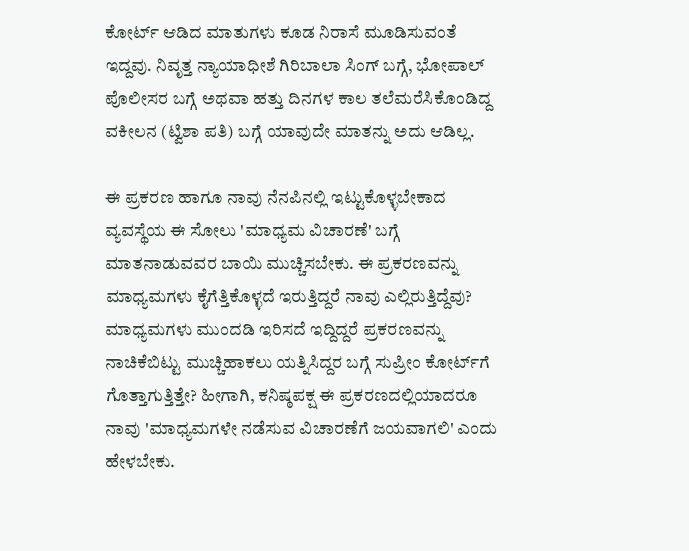ಕೋರ್ಟ್ ಆಡಿದ ಮಾತುಗಳು ಕೂಡ ನಿರಾಸೆ ಮೂಡಿಸುವಂತೆ ಇದ್ದವು. ನಿವೃತ್ತ ನ್ಯಾಯಾಧೀಶೆ ಗಿರಿಬಾಲಾ ಸಿಂಗ್ ಬಗ್ಗೆ, ಭೋಪಾಲ್ ಪೊಲೀಸರ ಬಗ್ಗೆ ಅಥವಾ ಹತ್ತು ದಿನಗಳ ಕಾಲ ತಲೆಮರೆಸಿಕೊಂಡಿದ್ದ ವಕೀಲನ (ಟ್ವಿಶಾ ಪತಿ) ಬಗ್ಗೆ ಯಾವುದೇ ಮಾತನ್ನು ಅದು ಆಡಿಲ್ಲ.

ಈ ಪ್ರಕರಣ ಹಾಗೂ ನಾವು ನೆನಪಿನಲ್ಲಿ ಇಟ್ಟುಕೊಳ್ಳಬೇಕಾದ ವ್ಯವಸ್ಥೆಯ ಈ ಸೋಲು 'ಮಾಧ್ಯಮ ವಿಚಾರಣೆ' ಬಗ್ಗೆ ಮಾತನಾಡುವವರ ಬಾಯಿ ಮುಚ್ಚಿಸಬೇಕು. ಈ ಪ್ರಕರಣವನ್ನು ಮಾಧ್ಯಮಗಳು ಕೈಗೆತ್ತಿಕೊಳ್ಳದೆ ಇರುತ್ತಿದ್ದರೆ ನಾವು ಎಲ್ಲಿರುತ್ತಿದ್ದೆವು? ಮಾಧ್ಯಮಗಳು ಮುಂದಡಿ ಇರಿಸದೆ ಇದ್ದಿದ್ದರೆ ಪ್ರಕರಣವನ್ನು ನಾಚಿಕೆಬಿಟ್ಟು ಮುಚ್ಚಿಹಾಕಲು ಯತ್ನಿಸಿದ್ದರ ಬಗ್ಗೆ ಸುಪ್ರೀಂ ಕೋರ್ಟ್‌ಗೆ ಗೊತ್ತಾಗುತ್ತಿತ್ತೇ? ಹೀಗಾಗಿ, ಕನಿಷ್ಠಪಕ್ಷ ಈ ಪ್ರಕರಣದಲ್ಲಿಯಾದರೂ ನಾವು 'ಮಾಧ್ಯಮಗಳೇ ನಡೆಸುವ ವಿಚಾರಣೆಗೆ ಜಯವಾಗಲಿ' ಎಂದು ಹೇಳಬೇಕು.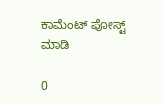ಕಾಮೆಂಟ್‌‌ ಪೋಸ್ಟ್‌ ಮಾಡಿ

0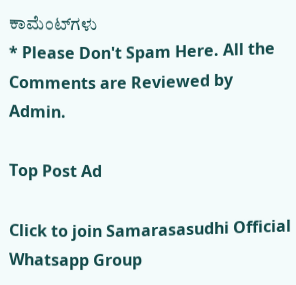ಕಾಮೆಂಟ್‌ಗಳು
* Please Don't Spam Here. All the Comments are Reviewed by Admin.

Top Post Ad

Click to join Samarasasudhi Official Whatsapp Group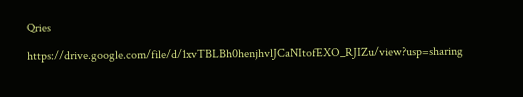Qries

https://drive.google.com/file/d/1xvTBLBh0henjhvlJCaNItofEXO_RJIZu/view?usp=sharing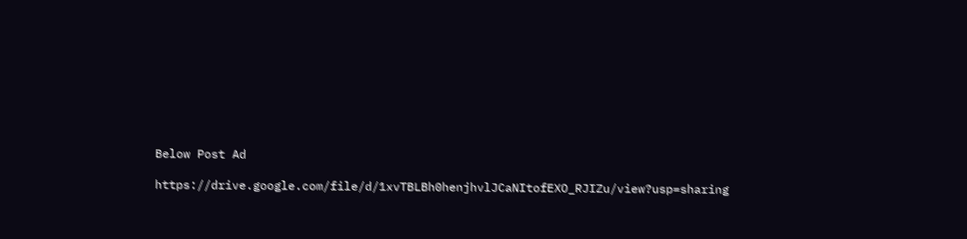Below Post Ad

https://drive.google.com/file/d/1xvTBLBh0henjhvlJCaNItofEXO_RJIZu/view?usp=sharing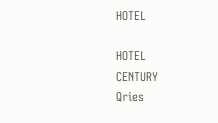HOTEL

HOTEL
CENTURY
Qries